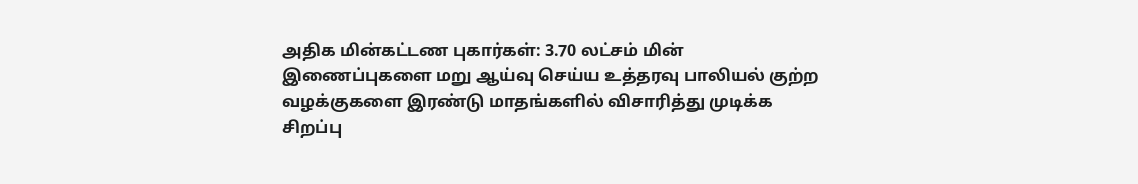அதிக மின்கட்டண புகார்கள்: 3.70 லட்சம் மின் இணைப்புகளை மறு ஆய்வு செய்ய உத்தரவு பாலியல் குற்ற வழக்குகளை இரண்டு மாதங்களில் விசாரித்து முடிக்க சிறப்பு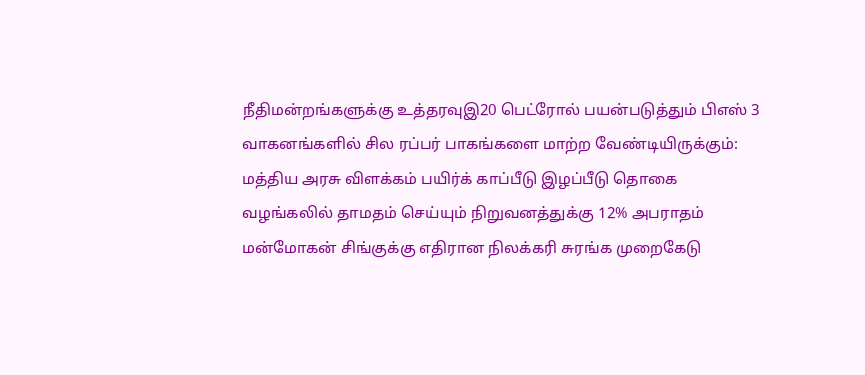நீதிமன்றங்களுக்கு உத்தரவுஇ20 பெட்ரோல் பயன்படுத்தும் பிஎஸ் 3 வாகனங்களில் சில ரப்பர் பாகங்களை மாற்ற வேண்டியிருக்கும்: மத்திய அரசு விளக்கம் பயிர்க் காப்பீடு இழப்பீடு தொகை வழங்கலில் தாமதம் செய்யும் நிறுவனத்துக்கு 12% அபராதம் மன்மோகன் சிங்குக்கு எதிரான நிலக்கரி சுரங்க முறைகேடு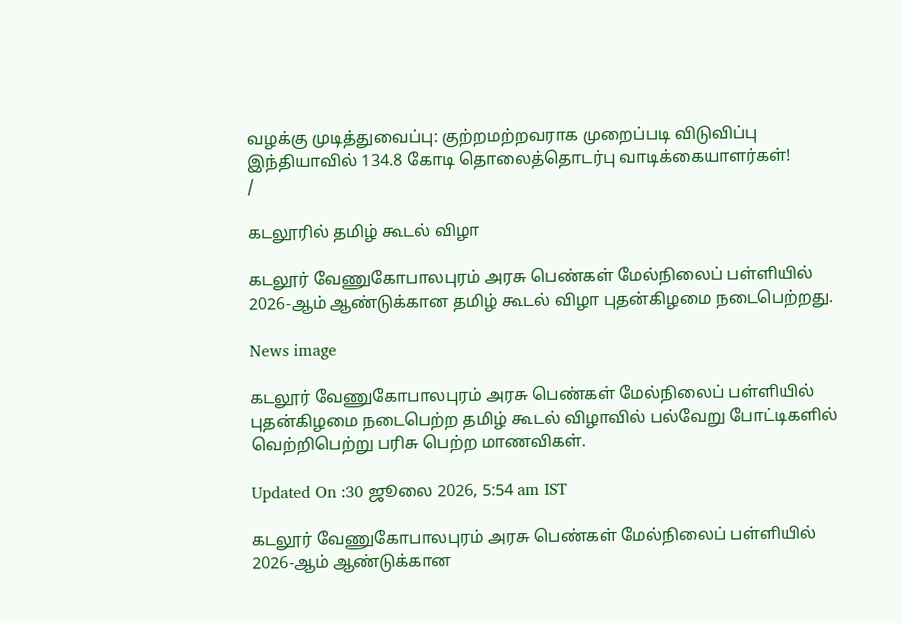வழக்கு முடித்துவைப்பு: குற்றமற்றவராக முறைப்படி விடுவிப்பு இந்தியாவில் 134.8 கோடி தொலைத்தொடர்பு வாடிக்கையாளர்கள்!
/

கடலூரில் தமிழ் கூடல் விழா

கடலூர் வேணுகோபாலபுரம் அரசு பெண்கள் மேல்நிலைப் பள்ளியில் 2026-ஆம் ஆண்டுக்கான தமிழ் கூடல் விழா புதன்கிழமை நடைபெற்றது.

News image

கடலூர் வேணுகோபாலபுரம் அரசு பெண்கள் மேல்நிலைப் பள்ளியில் புதன்கிழமை நடைபெற்ற தமிழ் கூடல் விழாவில் பல்வேறு போட்டிகளில் வெற்றிபெற்று பரிசு பெற்ற மாணவிகள்.

Updated On :30 ஜூலை 2026, 5:54 am IST

கடலூர் வேணுகோபாலபுரம் அரசு பெண்கள் மேல்நிலைப் பள்ளியில் 2026-ஆம் ஆண்டுக்கான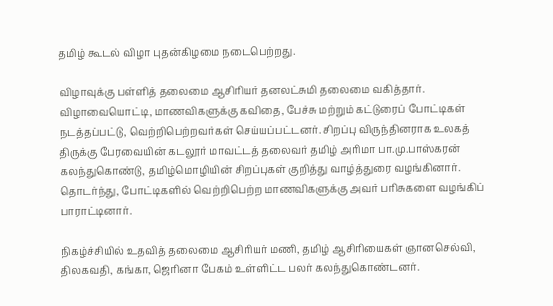தமிழ் கூடல் விழா புதன்கிழமை நடைபெற்றது.

விழாவுக்கு பள்ளித் தலைமை ஆசிரியர் தனலட்சுமி தலைமை வகித்தார். விழாவையொட்டி, மாணவிகளுக்கு கவிதை, பேச்சு மற்றும் கட்டுரைப் போட்டிகள் நடத்தப்பட்டு, வெற்றிபெற்றவர்கள் செய்யப்பட்டனர். சிறப்பு விருந்தினராக உலகத் திருக்கு பேரவையின் கடலூர் மாவட்டத் தலைவர் தமிழ் அரிமா பா.மு.பாஸ்கரன் கலந்துகொண்டு, தமிழ்மொழியின் சிறப்புகள் குறித்து வாழ்த்துரை வழங்கினார். தொடர்ந்து, போட்டிகளில் வெற்றிபெற்ற மாணவிகளுக்கு அவர் பரிசுகளை வழங்கிப் பாராட்டினார்.

நிகழ்ச்சியில் உதவித் தலைமை ஆசிரியர் மணி, தமிழ் ஆசிரியைகள் ஞானசெல்வி, திலகவதி, கங்கா, ஜெரினா பேகம் உள்ளிட்ட பலர் கலந்துகொண்டனர்.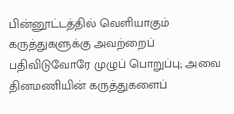பின்னூட்டத்தில் வெளியாகும் கருத்துகளுக்கு அவற்றைப் பதிவிடுவோரே முழுப் பொறுப்பு; அவை தினமணியின் கருத்துகளைப்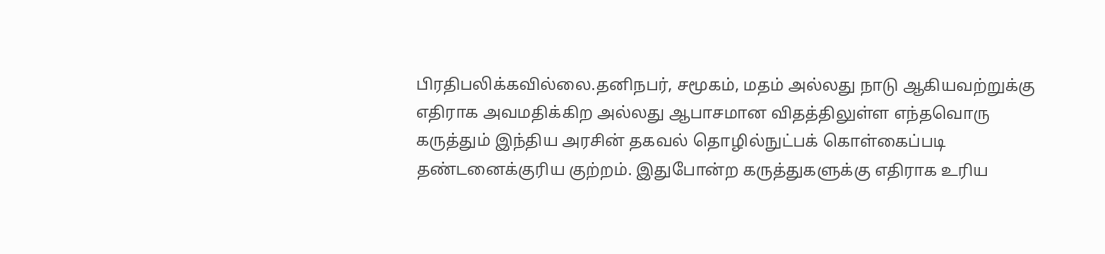பிரதிபலிக்கவில்லை.தனிநபர், சமூகம், மதம் அல்லது நாடு ஆகியவற்றுக்கு எதிராக அவமதிக்கிற அல்லது ஆபாசமான விதத்திலுள்ள எந்தவொரு கருத்தும் இந்திய அரசின் தகவல் தொழில்நுட்பக் கொள்கைப்படி தண்டனைக்குரிய குற்றம். இதுபோன்ற கருத்துகளுக்கு எதிராக உரிய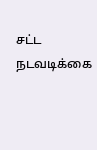சட்ட நடவடிக்கை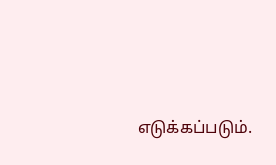எடுக்கப்படும்.